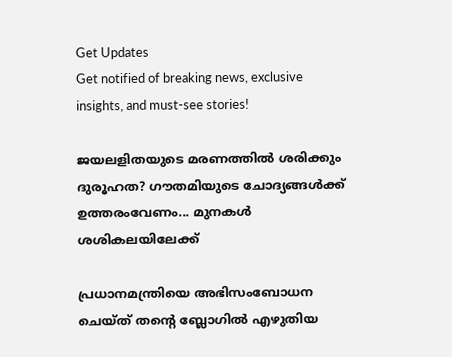Get Updates
Get notified of breaking news, exclusive insights, and must-see stories!

ജയലളിതയുടെ മരണത്തില്‍ ശരിക്കും ദുരൂഹത? ഗൗതമിയുടെ ചോദ്യങ്ങള്‍ക്ക് ഉത്തരംവേണം... മുനകള്‍ ശശികലയിലേക്ക്

പ്രധാനമന്ത്രിയെ അഭിസംബോധന ചെയ്ത് തന്‍റെ ബ്ലോഗില്‍ എഴുതിയ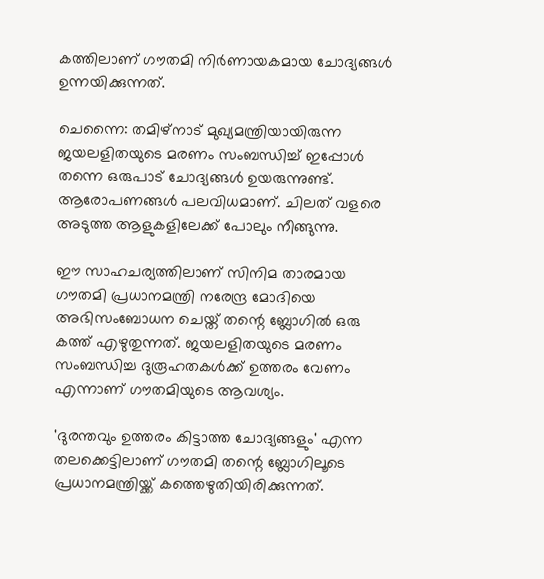കത്തിലാണ് ഗൗതമി നിര്‍ണായകമായ ചോദ്യങ്ങള്‍ ഉന്നയിക്കുന്നത്.

ചെന്നൈ: തമിഴ്‌നാട് മുഖ്യമന്ത്രിയായിരുന്ന ജയലളിതയുടെ മരണം സംബന്ധിച്ച് ഇപ്പോള്‍ തന്നെ ഒരുപാട് ചോദ്യങ്ങള്‍ ഉയരുന്നുണ്ട്. ആരോപണങ്ങള്‍ പലവിധമാണ്. ചിലത് വളരെ അടുത്ത ആളുകളിലേക്ക് പോലും നീങ്ങുന്നു.

ഈ സാഹചര്യത്തിലാണ് സിനിമ താരമായ ഗൗതമി പ്രധാനമന്ത്രി നരേന്ദ്ര മോദിയെ അഭിസംബോധന ചെയ്ത് തന്റെ ബ്ലോഗില്‍ ഒരു കത്ത് എഴുതുന്നത്. ജയലളിതയുടെ മരണം സംബന്ധിച്ച ദുരൂഹതകള്‍ക്ക് ഉത്തരം വേണം എന്നാണ് ഗൗതമിയുടെ ആവശ്യം.

'ദുരന്തവും ഉത്തരം കിട്ടാത്ത ചോദ്യങ്ങളും' എന്ന തലക്കെട്ടിലാണ് ഗൗതമി തന്റെ ബ്ലോഗിലൂടെ പ്രധാനമന്ത്രിയ്ക്ക് കത്തെഴുതിയിരിക്കുന്നത്.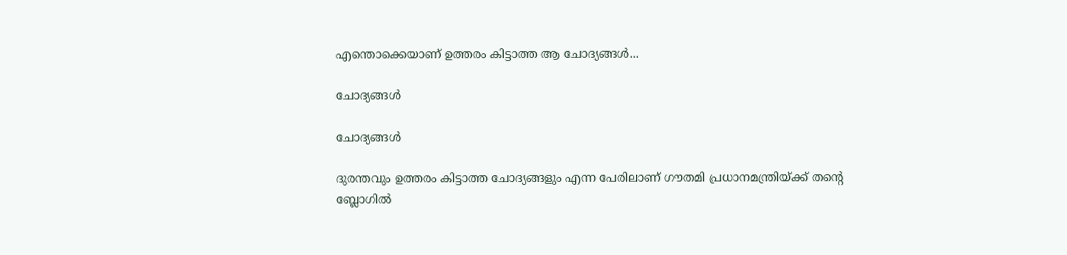എന്തൊക്കെയാണ് ഉത്തരം കിട്ടാത്ത ആ ചോദ്യങ്ങള്‍...

ചോദ്യങ്ങള്‍

ചോദ്യങ്ങള്‍

ദുരന്തവും ഉത്തരം കിട്ടാത്ത ചോദ്യങ്ങളും എന്ന പേരിലാണ് ഗൗതമി പ്രധാനമന്ത്രിയ്ക്ക് തന്റെ ബ്ലോഗില്‍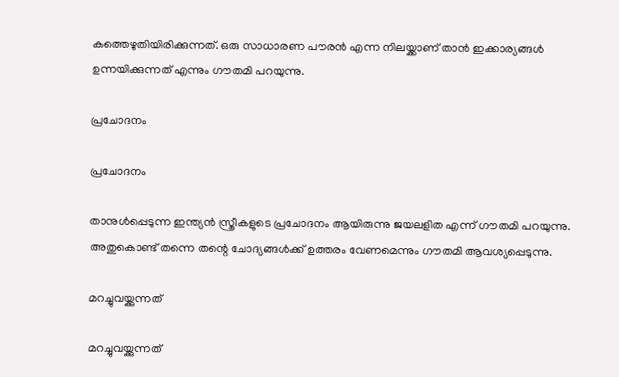കത്തെഴുതിയിരിക്കുന്നത്. ഒരു സാധാരണ പൗരന്‍ എന്ന നിലയ്ക്കാണ് താന്‍ ഇക്കാര്യങ്ങള്‍ ഉന്നയിക്കുന്നത് എന്നും ഗൗതമി പറയുന്നു.

പ്രചോദനം

പ്രചോദനം

താനുള്‍പ്പെടുന്ന ഇന്ത്യന്‍ സ്ത്രീകളുടെ പ്രചോദനം ആയിരുന്നു ജയലളിത എന്ന് ഗൗതമി പറയുന്നു. അതുകൊണ്ട് തന്നെ തന്റെ ചോദ്യങ്ങള്‍ക്ക് ഉത്തരം വേണമെന്നും ഗൗതമി ആവശ്യപ്പെടുന്നു.

മറച്ചുവയ്ക്കുന്നത്

മറച്ചുവയ്ക്കുന്നത്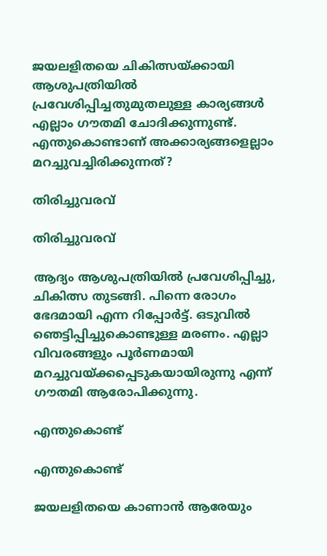ജയലളിതയെ ചികിത്സയ്ക്കായി ആശുപത്രിയില്‍ പ്രവേശിപ്പിച്ചതുമുതലുള്ള കാര്യങ്ങള്‍ എല്ലാം ഗൗതമി ചോദിക്കുന്നുണ്ട്. എന്തുകൊണ്ടാണ് അക്കാര്യങ്ങളെല്ലാം മറച്ചുവച്ചിരിക്കുന്നത്?

തിരിച്ചുവരവ്

തിരിച്ചുവരവ്

ആദ്യം ആശുപത്രിയില്‍ പ്രവേശിപ്പിച്ചു, ചികിത്സ തുടങ്ങി. പിന്നെ രോഗം ഭേദമായി എന്ന റിപ്പോര്‍ട്ട്. ഒടുവില്‍ ഞെട്ടിപ്പിച്ചുകൊണ്ടുള്ള മരണം. എല്ലാ വിവരങ്ങളും പൂര്‍ണമായി മറച്ചുവയ്ക്കപ്പെടുകയായിരുന്നു എന്ന് ഗൗതമി ആരോപിക്കുന്നു.

എന്തുകൊണ്ട്

എന്തുകൊണ്ട്

ജയലളിതയെ കാണാന്‍ ആരേയും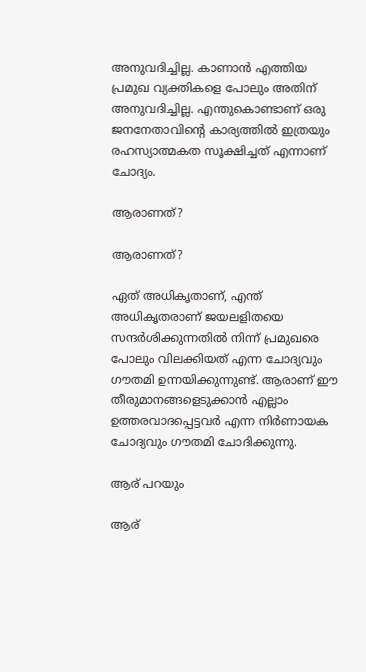അനുവദിച്ചില്ല. കാണാന്‍ എത്തിയ പ്രമുഖ വ്യക്തികളെ പോലും അതിന് അനുവദിച്ചില്ല. എന്തുകൊണ്ടാണ് ഒരു ജനനേതാവിന്റെ കാര്യത്തില്‍ ഇത്രയും രഹസ്യാത്മകത സൂക്ഷിച്ചത് എന്നാണ് ചോദ്യം.

ആരാണത്?

ആരാണത്?

ഏത് അധികൃതാണ്, എന്ത് അധികൃതരാണ് ജയലളിതയെ സന്ദര്‍ശിക്കുന്നതില്‍ നിന്ന് പ്രമുഖരെ പോലും വിലക്കിയത് എന്ന ചോദ്യവും ഗൗതമി ഉന്നയിക്കുന്നുണ്ട്. ആരാണ് ഈ തീരുമാനങ്ങളെടുക്കാന്‍ എല്ലാം ഉത്തരവാദപ്പെട്ടവര്‍ എന്ന നിര്‍ണായക ചോദ്യവും ഗൗതമി ചോദിക്കുന്നു.

ആര് പറയും

ആര്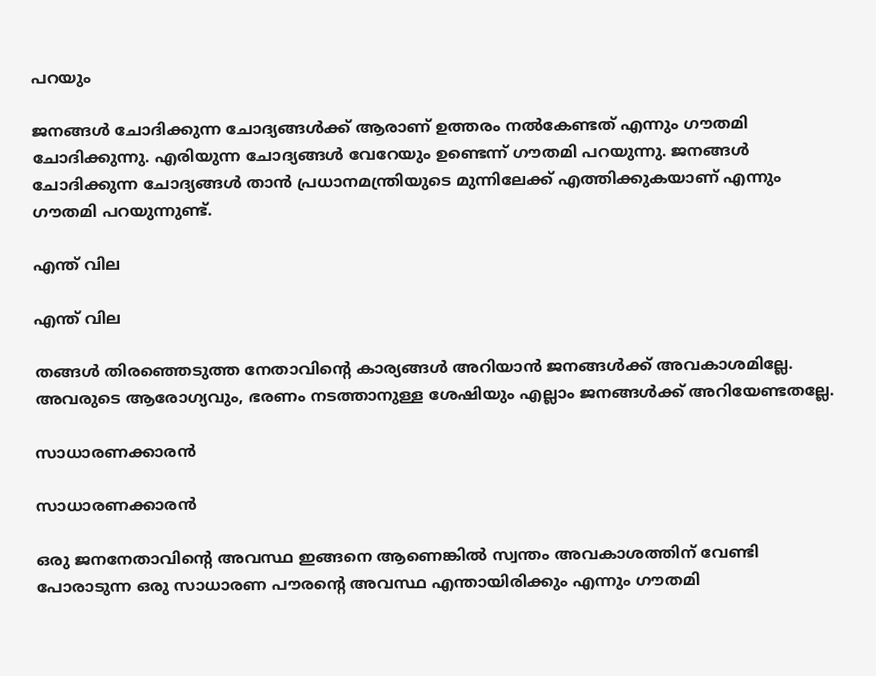പറയും

ജനങ്ങള്‍ ചോദിക്കുന്ന ചോദ്യങ്ങള്‍ക്ക് ആരാണ് ഉത്തരം നല്‍കേണ്ടത് എന്നും ഗൗതമി ചോദിക്കുന്നു. എരിയുന്ന ചോദ്യങ്ങള്‍ വേറേയും ഉണ്ടെന്ന് ഗൗതമി പറയുന്നു. ജനങ്ങള്‍ ചോദിക്കുന്ന ചോദ്യങ്ങള്‍ താന്‍ പ്രധാനമന്ത്രിയുടെ മുന്നിലേക്ക് എത്തിക്കുകയാണ് എന്നും ഗൗതമി പറയുന്നുണ്ട്.

എന്ത് വില

എന്ത് വില

തങ്ങള്‍ തിരഞ്ഞെടുത്ത നേതാവിന്റെ കാര്യങ്ങള്‍ അറിയാന്‍ ജനങ്ങള്‍ക്ക് അവകാശമില്ലേ. അവരുടെ ആരോഗ്യവും, ഭരണം നടത്താനുള്ള ശേഷിയും എല്ലാം ജനങ്ങള്‍ക്ക് അറിയേണ്ടതല്ലേ.

സാധാരണക്കാരന്‍

സാധാരണക്കാരന്‍

ഒരു ജനനേതാവിന്റെ അവസ്ഥ ഇങ്ങനെ ആണെങ്കില്‍ സ്വന്തം അവകാശത്തിന് വേണ്ടി പോരാടുന്ന ഒരു സാധാരണ പൗരന്റെ അവസ്ഥ എന്തായിരിക്കും എന്നും ഗൗതമി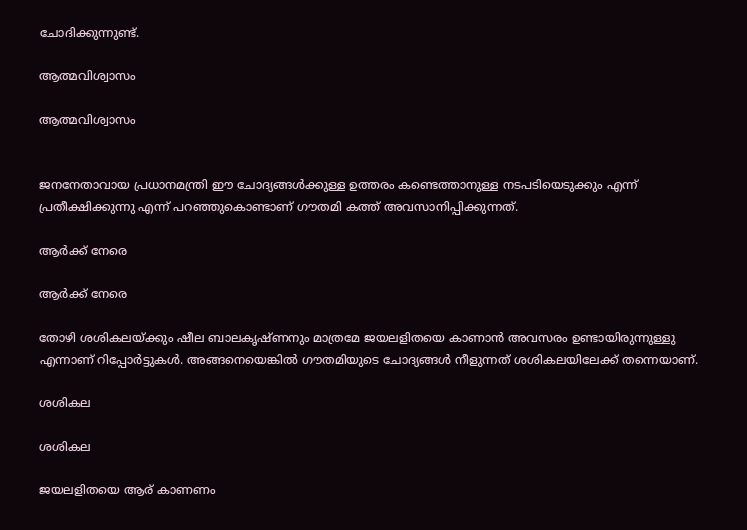ചോദിക്കുന്നുണ്ട്.

ആത്മവിശ്വാസം

ആത്മവിശ്വാസം


ജനനേതാവായ പ്രധാനമന്ത്രി ഈ ചോദ്യങ്ങള്‍ക്കുള്ള ഉത്തരം കണ്ടെത്താനുള്ള നടപടിയെടുക്കും എന്ന് പ്രതീക്ഷിക്കുന്നു എന്ന് പറഞ്ഞുകൊണ്ടാണ് ഗൗതമി കത്ത് അവസാനിപ്പിക്കുന്നത്.

ആര്‍ക്ക് നേരെ

ആര്‍ക്ക് നേരെ

തോഴി ശശികലയ്ക്കും ഷീല ബാലകൃഷ്ണനും മാത്രമേ ജയലളിതയെ കാണാന്‍ അവസരം ഉണ്ടായിരുന്നുള്ളു എന്നാണ് റിപ്പോര്‍ട്ടുകള്‍. അങ്ങനെയെങ്കില്‍ ഗൗതമിയുടെ ചോദ്യങ്ങള്‍ നീളുന്നത് ശശികലയിലേക്ക് തന്നെയാണ്.

ശശികല

ശശികല

ജയലളിതയെ ആര് കാണണം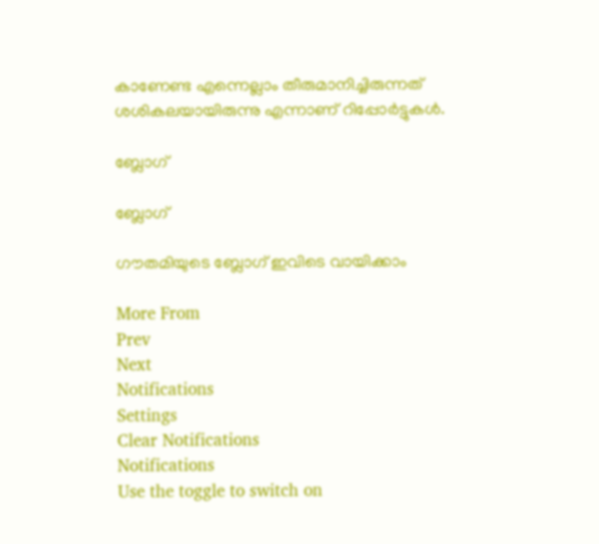കാണേണ്ട എന്നെല്ലാം തീരുമാനിച്ചിരുന്നത് ശശികലയായിരുന്നു എന്നാണ് റിപ്പോര്‍ട്ടുകള്‍.

ബ്ലോഗ്

ബ്ലോഗ്

ഗൗതമിയുടെ ബ്ലോഗ് ഇവിടെ വായിക്കാം

More From
Prev
Next
Notifications
Settings
Clear Notifications
Notifications
Use the toggle to switch on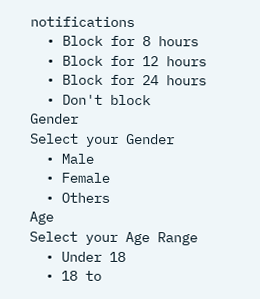notifications
  • Block for 8 hours
  • Block for 12 hours
  • Block for 24 hours
  • Don't block
Gender
Select your Gender
  • Male
  • Female
  • Others
Age
Select your Age Range
  • Under 18
  • 18 to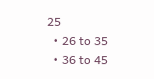25
  • 26 to 35
  • 36 to 45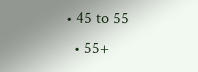• 45 to 55
  • 55+